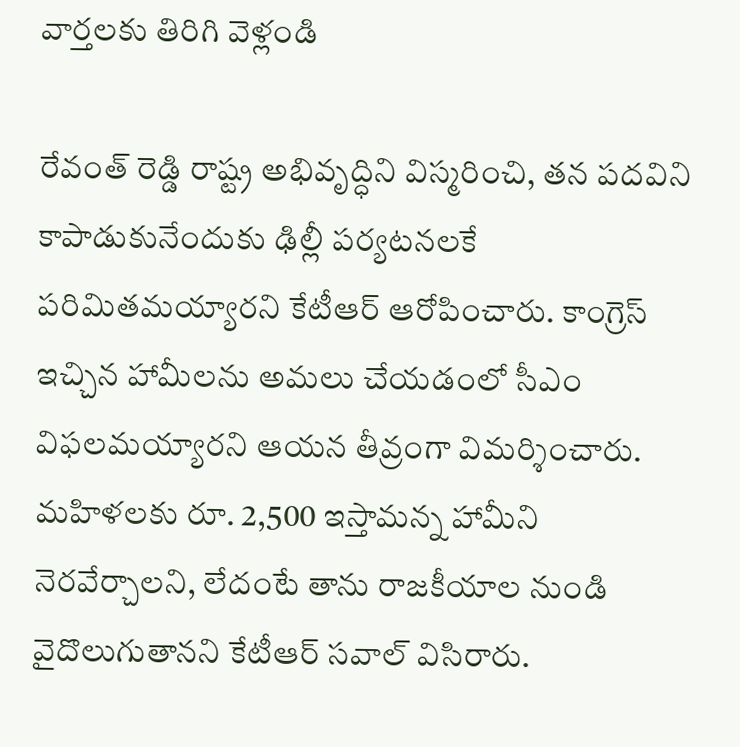వార్తలకు తిరిగి వెళ్లండి

రేవంత్ రెడ్డి రాష్ట్ర అభివృద్ధిని విస్మరించి, తన పదవిని కాపాడుకునేందుకు ఢిల్లీ పర్యటనలకే పరిమితమయ్యారని కేటీఆర్ ఆరోపించారు. కాంగ్రెస్ ఇచ్చిన హామీలను అమలు చేయడంలో సీఎం విఫలమయ్యారని ఆయన తీవ్రంగా విమర్శించారు.
మహిళలకు రూ. 2,500 ఇస్తామన్న హామీని నెరవేర్చాలని, లేదంటే తాను రాజకీయాల నుండి వైదొలుగుతానని కేటీఆర్ సవాల్ విసిరారు.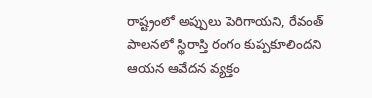రాష్ట్రంలో అప్పులు పెరిగాయని, రేవంత్ పాలనలో స్థిరాస్తి రంగం కుప్పకూలిందని ఆయన ఆవేదన వ్యక్తం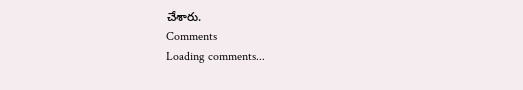చేశారు.
Comments
Loading comments...